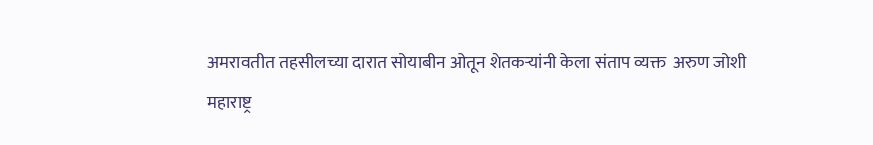अमरावतीत तहसीलच्या दारात सोयाबीन ओतून शेतकऱ्यांनी केला संताप व्यक्त  अरुण जोशी
महाराष्ट्र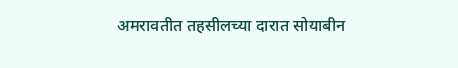अमरावतीत तहसीलच्या दारात सोयाबीन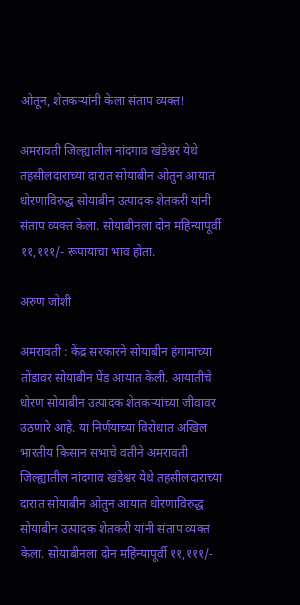ओतून, शेतकऱ्यांनी केला संताप व्यक्त!

अमरावती जिल्ह्यातील नांदगाव खंडेश्वर येथे तहसीलदाराच्या दारात सोयाबीन ओतुन आयात धोरणाविरुद्ध सोयाबीन उत्पादक शेतकरी यांनी संताप व्यक्त केला. सोयाबीनला दोन महिन्यापूर्वी ११,१११/- रूपायाचा भाव होता.

अरुण जोशी

अमरावती : केंद्र सरकारने सोयाबीन हंगामाच्या तोंडावर सोयाबीन पेंड आयात केली. आयातीचे धोरण सोयाबीन उत्पादक शेतकऱ्यांच्या जीवावर उठणारे आहे. या निर्णयाच्या विरोधात अखिल भारतीय किसान सभाचे वतीने अमरावती जिल्ह्यातील नांदगाव खंडेश्वर येथे तहसीलदाराच्या दारात सोयाबीन ओतुन आयात धोरणाविरुद्ध सोयाबीन उत्पादक शेतकरी यांनी संताप व्यक्त केला. सोयाबीनला दोन महिन्यापूर्वी ११,१११/-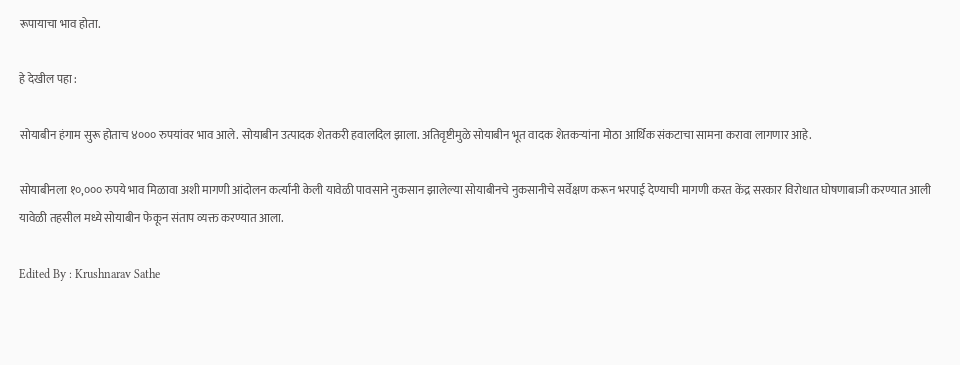रूपायाचा भाव होता.

हे देखील पहा :

सोयाबीन हंगाम सुरू होताच ४००० रुपयांवर भाव आले. सोयाबीन उत्पादक शेतकरी हवालदिल झाला. अतिवृष्टीमुळे सोयाबीन भूत वादक शेतकऱ्यांना मोठा आर्थिक संकटाचा सामना करावा लागणार आहे.

सोयाबीनला १०,००० रुपये भाव मिळावा अशी मागणी आंदोलन कर्त्यांनी केली यावेळी पावसाने नुकसान झालेल्या सोयाबीनचे नुकसानीचे सर्वेक्षण करून भरपाई देण्याची मागणी करत केंद्र सरकार विरोधात घोषणाबाजी करण्यात आली यावेळी तहसील मध्ये सोयाबीन फेकून संताप व्यक्त करण्यात आला.

Edited By : Krushnarav Sathe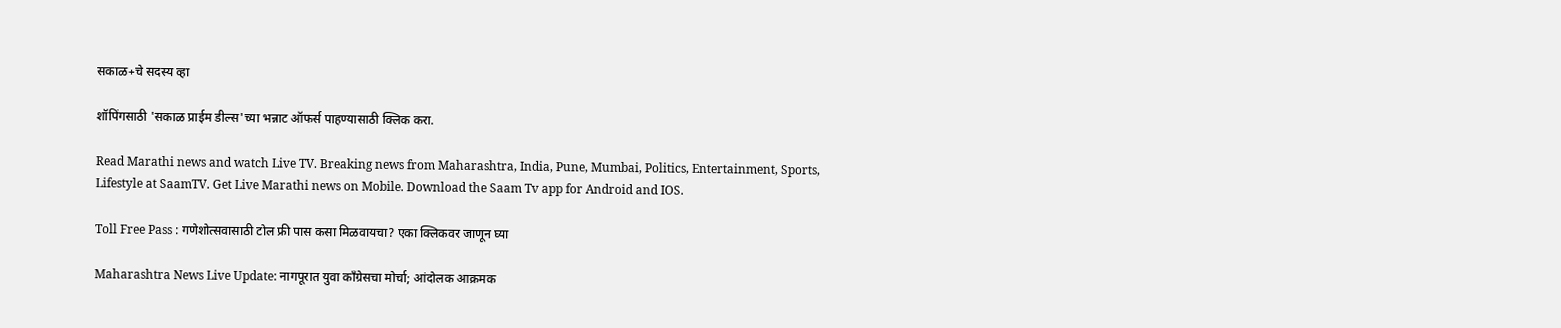सकाळ+चे सदस्य व्हा

शॉपिंगसाठी 'सकाळ प्राईम डील्स'च्या भन्नाट ऑफर्स पाहण्यासाठी क्लिक करा.

Read Marathi news and watch Live TV. Breaking news from Maharashtra, India, Pune, Mumbai, Politics, Entertainment, Sports, Lifestyle at SaamTV. Get Live Marathi news on Mobile. Download the Saam Tv app for Android and IOS.

Toll Free Pass : गणेशोत्सवासाठी टोल फ्री पास कसा मिळवायचा? एका क्लिकवर जाणून घ्या

Maharashtra News Live Update: नागपूरात युवा काँग्रेसचा मोर्चा; आंदोलक आक्रमक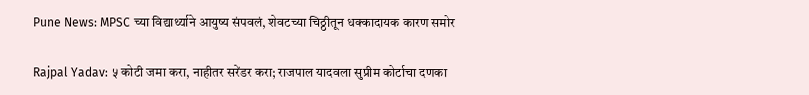Pune News: MPSC च्या विद्यार्थ्याने आयुष्य संपवलं, शेवटच्या चिठ्ठीतून धक्कादायक कारण समोर

Rajpal Yadav: ५ कोटी जमा करा, नाहीतर सरेंडर करा; राजपाल यादवला सुप्रीम कोर्टाचा दणका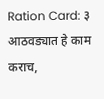Ration Card: ३ आठवड्यात हे काम कराच,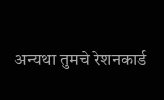अन्यथा तुमचे रेशनकार्ड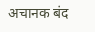अचानक बंद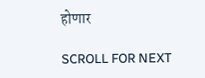होणार

SCROLL FOR NEXT